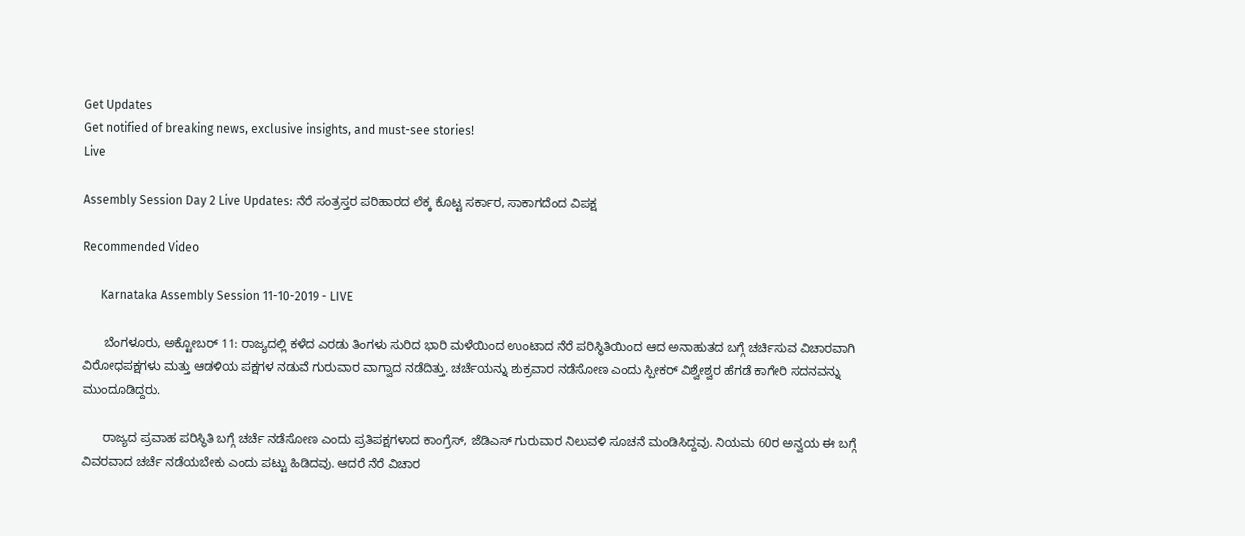Get Updates
Get notified of breaking news, exclusive insights, and must-see stories!
Live

Assembly Session Day 2 Live Updates: ನೆರೆ ಸಂತ್ರಸ್ತರ ಪರಿಹಾರದ ಲೆಕ್ಕ ಕೊಟ್ಟ ಸರ್ಕಾರ, ಸಾಕಾಗದೆಂದ ವಿಪಕ್ಷ

Recommended Video

      Karnataka Assembly Session 11-10-2019 - LIVE

      ಬೆಂಗಳೂರು, ಅಕ್ಟೋಬರ್ 11: ರಾಜ್ಯದಲ್ಲಿ ಕಳೆದ ಎರಡು ತಿಂಗಳು ಸುರಿದ ಭಾರಿ ಮಳೆಯಿಂದ ಉಂಟಾದ ನೆರೆ ಪರಿಸ್ಥಿತಿಯಿಂದ ಆದ ಅನಾಹುತದ ಬಗ್ಗೆ ಚರ್ಚಿಸುವ ವಿಚಾರವಾಗಿ ವಿರೋಧಪಕ್ಷಗಳು ಮತ್ತು ಆಡಳಿಯ ಪಕ್ಷಗಳ ನಡುವೆ ಗುರುವಾರ ವಾಗ್ವಾದ ನಡೆದಿತ್ತು. ಚರ್ಚೆಯನ್ನು ಶುಕ್ರವಾರ ನಡೆಸೋಣ ಎಂದು ಸ್ಪೀಕರ್ ವಿಶ್ವೇಶ್ವರ ಹೆಗಡೆ ಕಾಗೇರಿ ಸದನವನ್ನು ಮುಂದೂಡಿದ್ದರು.

      ರಾಜ್ಯದ ಪ್ರವಾಹ ಪರಿಸ್ಥಿತಿ ಬಗ್ಗೆ ಚರ್ಚೆ ನಡೆಸೋಣ ಎಂದು ಪ್ರತಿಪಕ್ಷಗಳಾದ ಕಾಂಗ್ರೆಸ್, ಜೆಡಿಎಸ್ ಗುರುವಾರ ನಿಲುವಳಿ ಸೂಚನೆ ಮಂಡಿಸಿದ್ದವು. ನಿಯಮ 60ರ ಅನ್ವಯ ಈ ಬಗ್ಗೆ ವಿವರವಾದ ಚರ್ಚೆ ನಡೆಯಬೇಕು ಎಂದು ಪಟ್ಟು ಹಿಡಿದವು. ಆದರೆ ನೆರೆ ವಿಚಾರ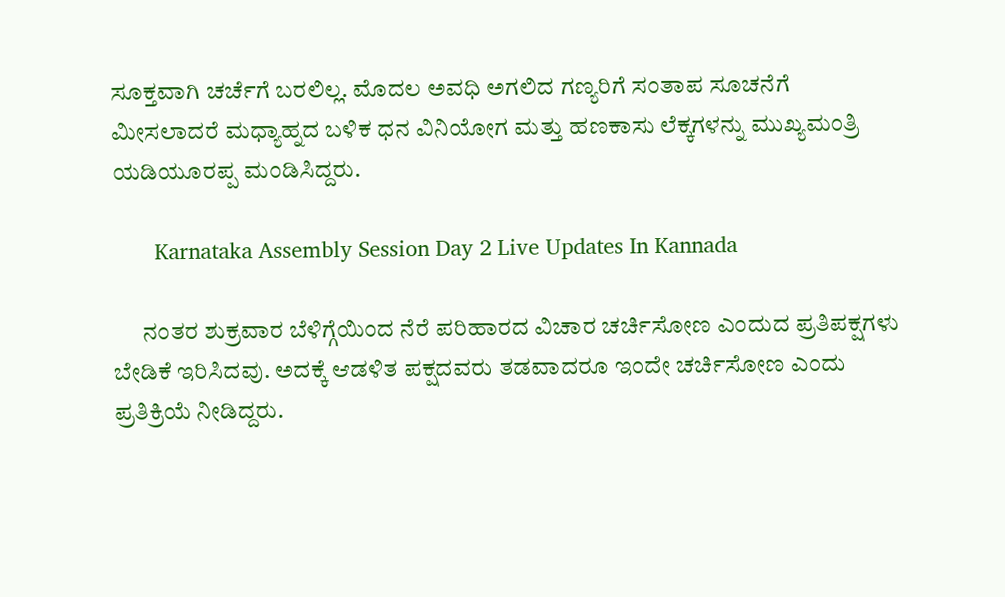ಸೂಕ್ತವಾಗಿ ಚರ್ಚೆಗೆ ಬರಲಿಲ್ಲ. ಮೊದಲ ಅವಧಿ ಅಗಲಿದ ಗಣ್ಯರಿಗೆ ಸಂತಾಪ ಸೂಚನೆಗೆ ಮೀಸಲಾದರೆ ಮಧ್ಯಾಹ್ನದ ಬಳಿಕ ಧನ ವಿನಿಯೋಗ ಮತ್ತು ಹಣಕಾಸು ಲೆಕ್ಕಗಳನ್ನು ಮುಖ್ಯಮಂತ್ರಿ ಯಡಿಯೂರಪ್ಪ ಮಂಡಿಸಿದ್ದರು.

       Karnataka Assembly Session Day 2 Live Updates In Kannada

      ನಂತರ ಶುಕ್ರವಾರ ಬೆಳಿಗ್ಗೆಯಿಂದ ನೆರೆ ಪರಿಹಾರದ ವಿಚಾರ ಚರ್ಚಿಸೋಣ ಎಂದುದ ಪ್ರತಿಪಕ್ಷಗಳು ಬೇಡಿಕೆ ಇರಿಸಿದವು. ಅದಕ್ಕೆ ಆಡಳಿತ ಪಕ್ಷದವರು ತಡವಾದರೂ ಇಂದೇ ಚರ್ಚಿಸೋಣ ಎಂದು ಪ್ರತಿಕ್ರಿಯೆ ನೀಡಿದ್ದರು.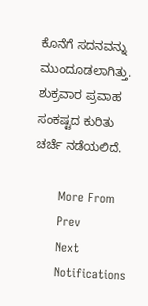ಕೊನೆಗೆ ಸದನವನ್ನು ಮುಂದೂಡಲಾಗಿತ್ತು. ಶುಕ್ರವಾರ ಪ್ರವಾಹ ಸಂಕಷ್ಟದ ಕುರಿತು ಚರ್ಚೆ ನಡೆಯಲಿದೆ.

      More From
      Prev
      Next
      Notifications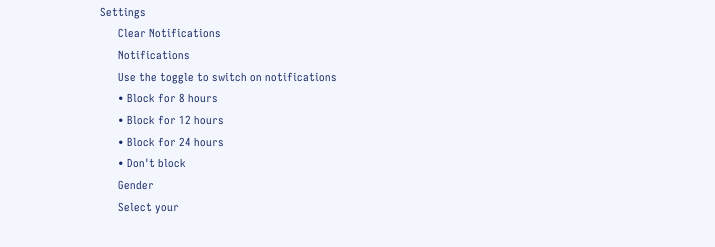Settings
      Clear Notifications
      Notifications
      Use the toggle to switch on notifications
      • Block for 8 hours
      • Block for 12 hours
      • Block for 24 hours
      • Don't block
      Gender
      Select your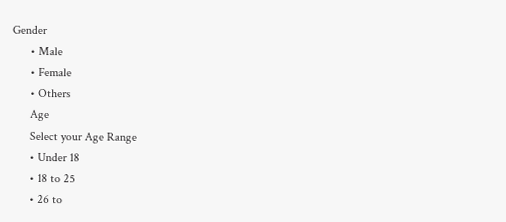Gender
      • Male
      • Female
      • Others
      Age
      Select your Age Range
      • Under 18
      • 18 to 25
      • 26 to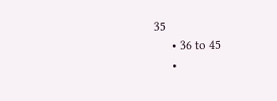35
      • 36 to 45
      •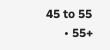45 to 55
      • 55+